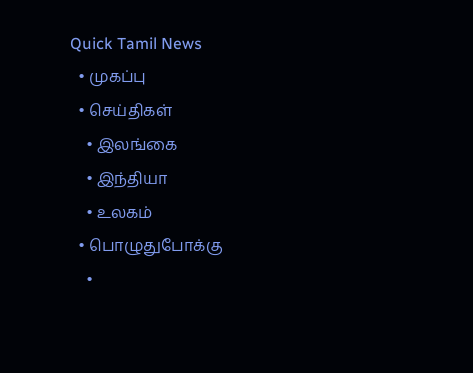Quick Tamil News
  • முகப்பு
  • செய்திகள்
    • இலங்கை
    • இந்தியா
    • உலகம்
  • பொழுதுபோக்கு
    •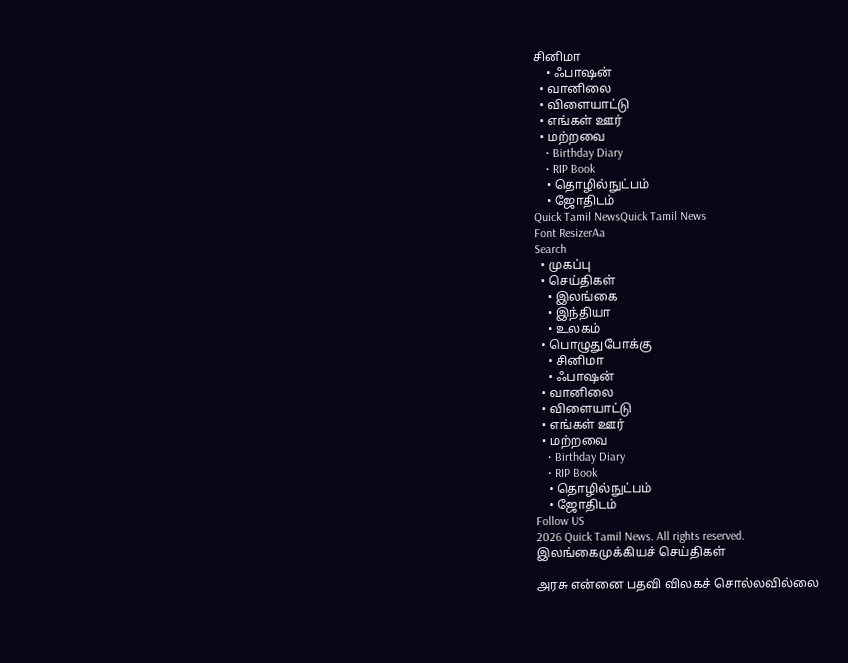சினிமா
    • ஃபாஷன்
  • வானிலை
  • விளையாட்டு
  • எங்கள் ஊர்
  • மற்றவை
    • Birthday Diary
    • RIP Book
    • தொழில்நுட்பம்
    • ஜோதிடம்
Quick Tamil NewsQuick Tamil News
Font ResizerAa
Search
  • முகப்பு
  • செய்திகள்
    • இலங்கை
    • இந்தியா
    • உலகம்
  • பொழுதுபோக்கு
    • சினிமா
    • ஃபாஷன்
  • வானிலை
  • விளையாட்டு
  • எங்கள் ஊர்
  • மற்றவை
    • Birthday Diary
    • RIP Book
    • தொழில்நுட்பம்
    • ஜோதிடம்
Follow US
2026 Quick Tamil News. All rights reserved.
இலங்கைமுக்கியச் செய்திகள்

அரசு என்னை பதவி விலகச் சொல்லவில்லை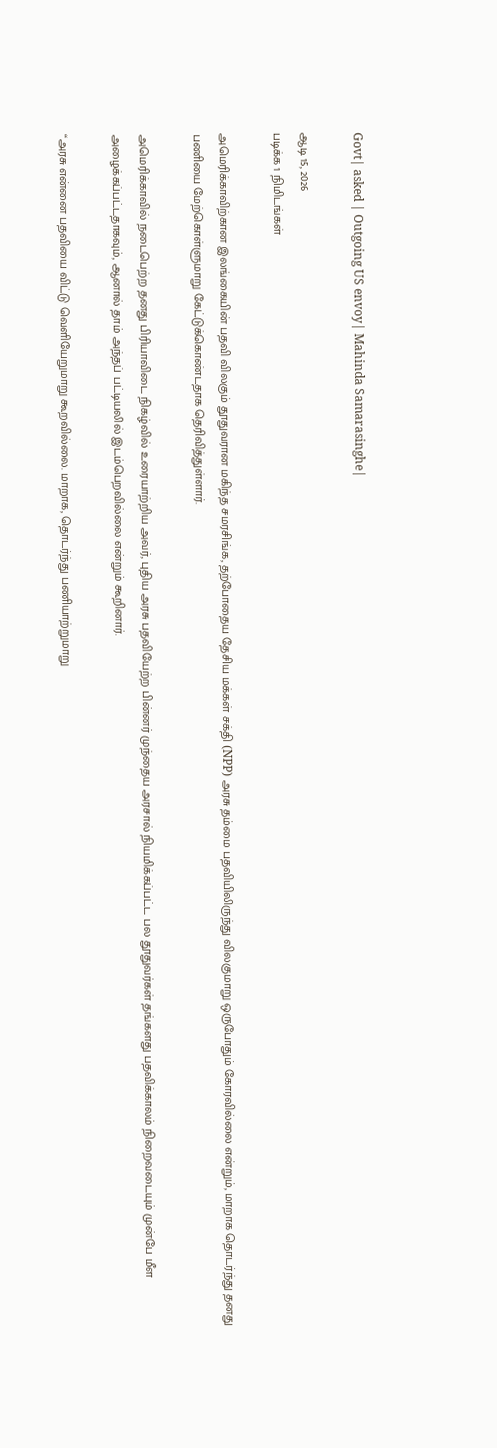Govt| asked | Outgoing US envoy| Mahinda Samarasinghe|

ஆடி 15, 2026
படிக்க 1 நிமிடங்கள்

அமெரிக்காவிற்கான இலங்கையின் பதவி விலகும் தூதுவரான மகிந்த சமரசிங்க, தற்போதைய தேசிய மக்கள் சக்தி (NPP) அரசு தம்மை பதவியிலிருந்து விலகுமாறு ஒருபோதும் கோரவில்லை என்றும், மாறாக தொடர்ந்து தனது பணியை மேற்கொள்ளுமாறு கேட்டுக்கொண்டதாக தெரிவித்துள்ளார்.

அமெரிக்காவில் நடைபெற்ற தனது பிரியாவிடை நிகழ்வில் உரையாற்றிய அவர், புதிய அரசு பதவியேற்ற பின்னர் முந்தைய அரசால் நியமிக்கப்பட்ட பல தூதுவர்கள் தங்களது பதவிக்காலம் நிறைவடையும் முன்பே மீள அழைக்கப்பட்டதாகவும், ஆனால் தாம் அந்தப் பட்டியலில் இடம்பெறவில்லை என்றும் கூறினார்.

“அரசு என்னை பதவியை விட்டு வெளியேறுமாறு கூறவில்லை. மாறாக, தொடர்ந்து பணியாற்றுமாறு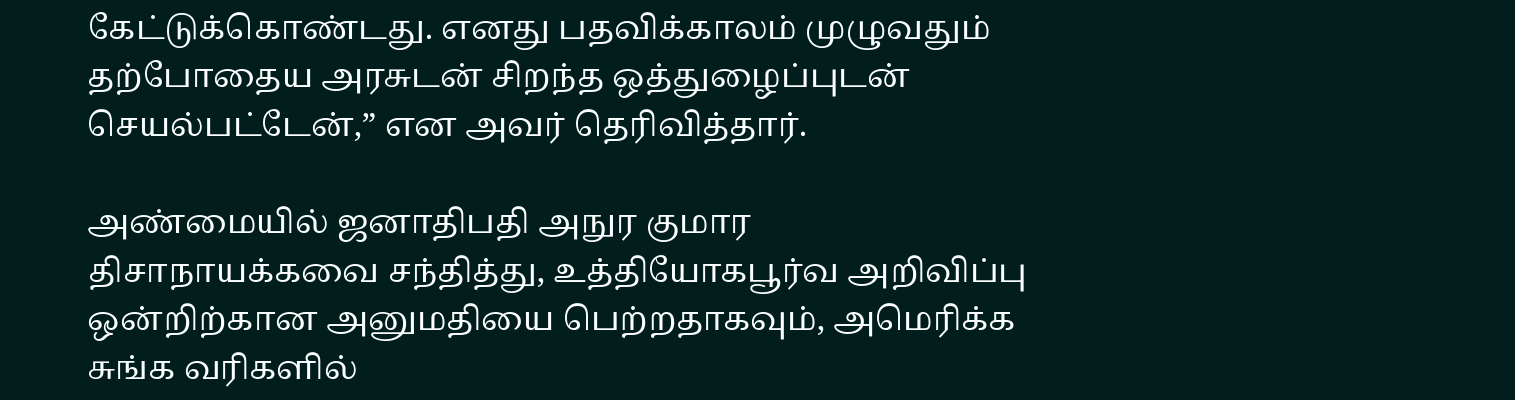கேட்டுக்கொண்டது. எனது பதவிக்காலம் முழுவதும் தற்போதைய அரசுடன் சிறந்த ஒத்துழைப்புடன் செயல்பட்டேன்,” என அவர் தெரிவித்தார்.

அண்மையில் ஜனாதிபதி அநுர குமார திசாநாயக்கவை சந்தித்து, உத்தியோகபூர்வ அறிவிப்பு ஒன்றிற்கான அனுமதியை பெற்றதாகவும், அமெரிக்க சுங்க வரிகளில்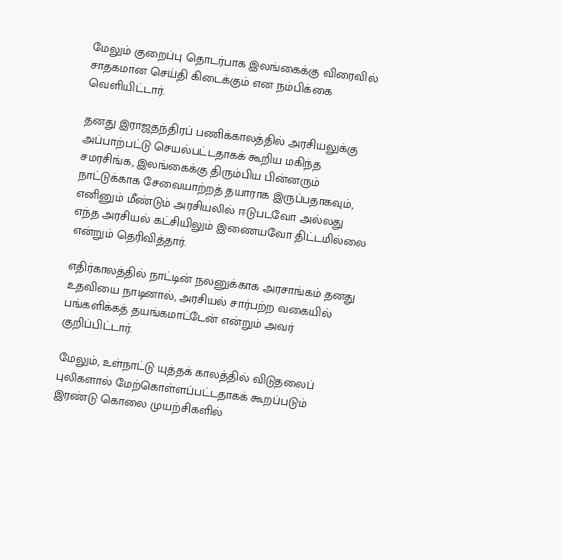மேலும் குறைப்பு தொடர்பாக இலங்கைக்கு விரைவில் சாதகமான செய்தி கிடைக்கும் என நம்பிக்கை வெளியிட்டார்.

தனது இராஜதந்திரப் பணிக்காலத்தில் அரசியலுக்கு அப்பாற்பட்டு செயல்பட்டதாகக் கூறிய மகிந்த சமரசிங்க, இலங்கைக்கு திரும்பிய பின்னரும் நாட்டுக்காக சேவையாற்றத் தயாராக இருப்பதாகவும், எனினும் மீண்டும் அரசியலில் ஈடுபடவோ அல்லது எந்த அரசியல் கட்சியிலும் இணையவோ திட்டமில்லை என்றும் தெரிவித்தார்.

எதிர்காலத்தில் நாட்டின் நலனுக்காக அரசாங்கம் தனது உதவியை நாடினால், அரசியல் சார்பற்ற வகையில் பங்களிக்கத் தயங்கமாட்டேன் என்றும் அவர் குறிப்பிட்டார்.

மேலும், உள்நாட்டு யுத்தக் காலத்தில் விடுதலைப் புலிகளால் மேற்கொள்ளப்பட்டதாகக் கூறப்படும் இரண்டு கொலை முயற்சிகளில்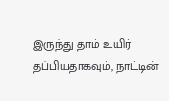இருந்து தாம் உயிர் தப்பியதாகவும், நாட்டின்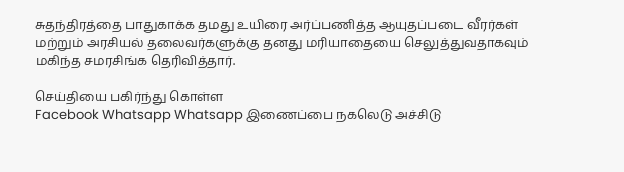சுதந்திரத்தை பாதுகாக்க தமது உயிரை அர்ப்பணித்த ஆயுதப்படை வீரர்கள் மற்றும் அரசியல் தலைவர்களுக்கு தனது மரியாதையை செலுத்துவதாகவும் மகிந்த சமரசிங்க தெரிவித்தார்.

செய்தியை பகிர்ந்து கொள்ள
Facebook Whatsapp Whatsapp இணைப்பை நகலெடு அச்சிடு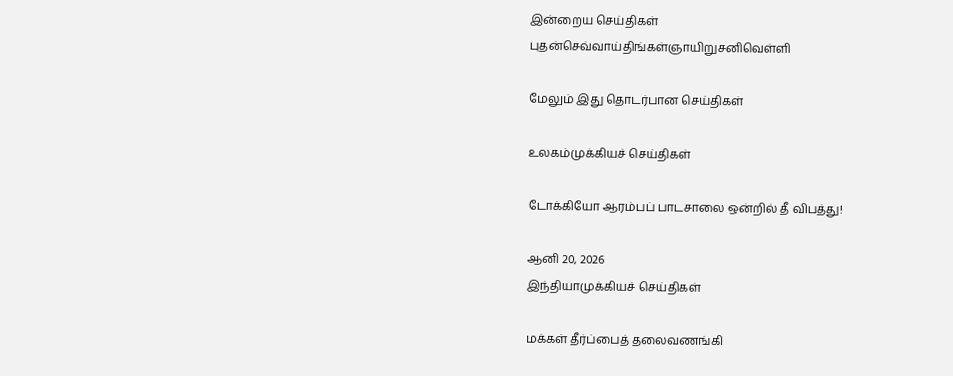இன்றைய செய்திகள்
புதன்செவ்வாய்திங்கள்ஞாயிறுசனிவெள்ளி

மேலும் இது தொடர்பான செய்திகள்

உலகம்முக்கியச் செய்திகள்

டோக்கியோ ஆரம்பப் பாடசாலை ஒன்றில் தீ விபத்து!

ஆனி 20, 2026
இந்தியாமுக்கியச் செய்திகள்

மக்கள் தீர்ப்பைத் தலைவணங்கி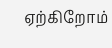ஏற்கிறோம்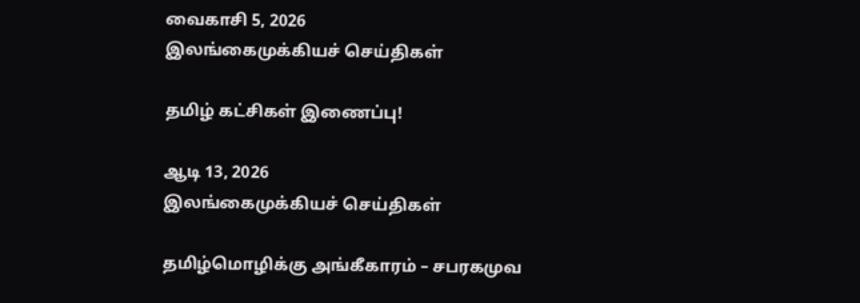வைகாசி 5, 2026
இலங்கைமுக்கியச் செய்திகள்

தமிழ் கட்சிகள் இணைப்பு!

ஆடி 13, 2026
இலங்கைமுக்கியச் செய்திகள்

தமிழ்மொழிக்கு அங்கீகாரம் – சபரகமுவ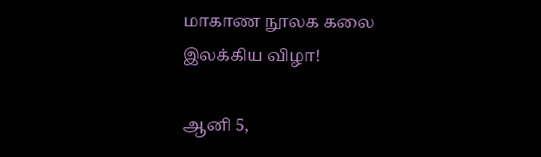மாகாண நூலக கலை இலக்கிய விழா!

ஆனி 5,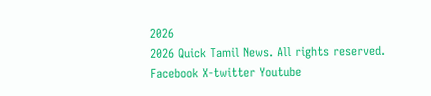2026
2026 Quick Tamil News. All rights reserved.
Facebook X-twitter Youtube